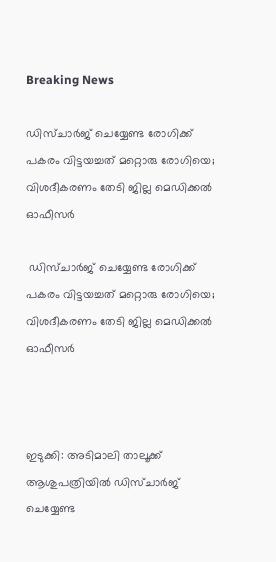Breaking News

ഡിസ്ചാർജ് ചെയ്യേണ്ട രോഗിക്ക് പകരം വിട്ടയച്ചത് മറ്റൊരു രോഗിയെ; വിശദീകരണം തേടി ജില്ല മെഡിക്കൽ ഓഫീസർ

 ഡിസ്ചാർജ് ചെയ്യേണ്ട രോഗിക്ക് പകരം വിട്ടയച്ചത് മറ്റൊരു രോഗിയെ; വിശദീകരണം തേടി ജില്ല മെഡിക്കൽ ഓഫീസർ



ഇടുക്കി: അടിമാലി താലൂക്ക് ആശുപത്രിയിൽ ഡിസ്ചാർജ് ചെയ്യേണ്ട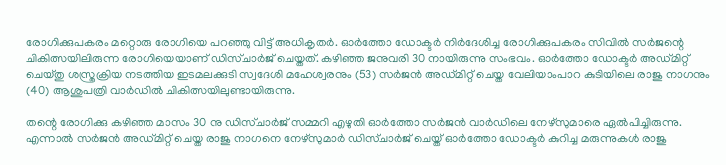രോഗിക്കുപകരം മറ്റൊരു രോഗിയെ പറഞ്ഞു വിട്ട് അധികൃതർ. ഓർത്തോ ഡോക്ടർ നിർദേശിച്ച രോഗിക്കുപകരം സിവിൽ സർജന്റെ ചികിത്സയിലിരുന്ന രോഗിയെയാണ് ഡിസ്ചാർജ് ചെയ്തത്. കഴിഞ്ഞ ജനുവരി 30 നായിരുന്നു സംഭവം. ഓർത്തോ ഡോക്ടർ അഡ്മിറ്റ് ചെയ്തു ശസ്ത്രക്രിയ നടത്തിയ ഇടമലക്കുടി സ്വദേശി മഹേശ്വരനും (53) സർജൻ അഡ്മിറ്റ് ചെയ്ത വേലിയാംപാറ കുടിയിലെ രാജു നാഗനും (40) ആശുപത്രി വാർഡിൽ ചികിത്സയിലുണ്ടായിരുന്നു.

തന്റെ രോഗിക്കു കഴിഞ്ഞ മാസം 30 നു ഡിസ്ചാർജ് സമ്മറി എഴുതി ഓർത്തോ സർജൻ വാർഡിലെ നേഴ്സുമാരെ ഏൽപിച്ചിരുന്നു. എന്നാൽ സർജൻ അഡ്മിറ്റ് ചെയ്ത രാജു നാഗനെ നേഴ്സുമാർ ഡിസ്ചാർജ് ചെയ്ത് ഓർത്തോ ഡോക്ടർ കുറിച്ച മരുന്നുകൾ രാജു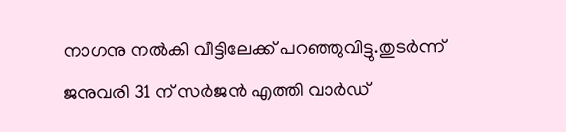നാഗനു നൽകി വീട്ടിലേക്ക് പറഞ്ഞുവിട്ടു.തുടർന്ന് ജനുവരി 31 ന് സർജൻ എത്തി വാർഡ്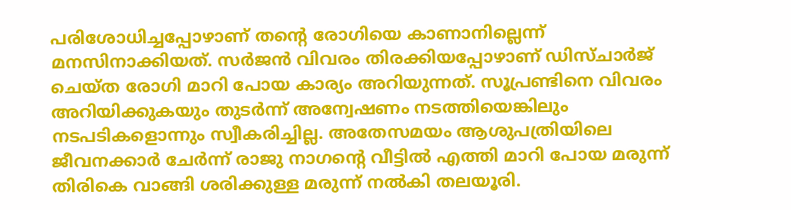പരിശോധിച്ചപ്പോഴാണ് തന്റെ രോഗിയെ കാണാനില്ലെന്ന് മനസിനാക്കിയത്. സർജൻ വിവരം തിരക്കിയപ്പോഴാണ് ഡിസ്ചാർജ് ചെയ്ത രോഗി മാറി പോയ കാര്യം അറിയുന്നത്. സൂപ്രണ്ടിനെ വിവരം അറിയിക്കുകയും തുടർന്ന് അന്വേഷണം നടത്തിയെങ്കിലും നടപടികളൊന്നും സ്വീകരിച്ചില്ല. അതേസമയം ആശുപത്രിയിലെ ജീവനക്കാർ ചേർന്ന് രാജു നാഗന്റെ വീട്ടിൽ എത്തി മാറി പോയ മരുന്ന് തിരികെ വാങ്ങി ശരിക്കുള്ള മരുന്ന് നൽകി തലയൂരി.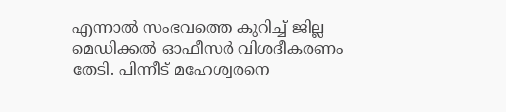എന്നാൽ സംഭവത്തെ കുറിച്ച് ജില്ല മെഡിക്കൽ ഓഫീസർ വിശദീകരണം തേടി. പിന്നീട് മഹേശ്വരനെ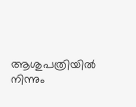ആശുപത്രിയിൽ നിന്നും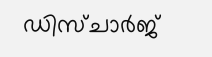ഡിസ്ചാർജ്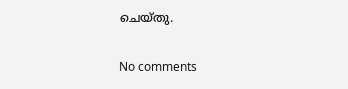ചെയ്തു.

No comments